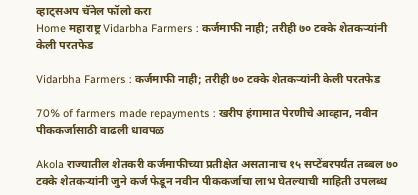व्हाट्सअप चॅनेल फॉलो करा
Home महाराष्ट्र Vidarbha Farmers : कर्जमाफी नाही; तरीही ७० टक्के शेतकऱ्यांनी केली परतफेड

Vidarbha Farmers : कर्जमाफी नाही; तरीही ७० टक्के शेतकऱ्यांनी केली परतफेड

70% of farmers made repayments : खरीप हंगामात पेरणीचे आव्हान, नवीन पीककर्जासाठी वाढली धावपळ

Akola राज्यातील शेतकरी कर्जमाफीच्या प्रतीक्षेत असतानाच १५ सप्टेंबरपर्यंत तब्बल ७० टक्के शेतकऱ्यांनी जुने कर्ज फेडून नवीन पीककर्जाचा लाभ घेतल्याची माहिती उपलब्ध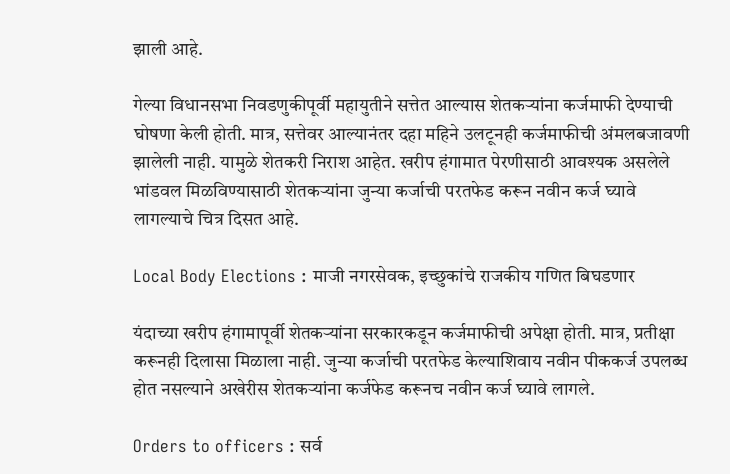झाली आहे.

गेल्या विधानसभा निवडणुकीपूर्वी महायुतीने सत्तेत आल्यास शेतकऱ्यांना कर्जमाफी देण्याची घोषणा केली होती. मात्र, सत्तेवर आल्यानंतर दहा महिने उलटूनही कर्जमाफीची अंमलबजावणी झालेली नाही. यामुळे शेतकरी निराश आहेत. खरीप हंगामात पेरणीसाठी आवश्यक असलेले भांडवल मिळविण्यासाठी शेतकऱ्यांना जुन्या कर्जाची परतफेड करून नवीन कर्ज घ्यावे लागल्याचे चित्र दिसत आहे.

Local Body Elections : माजी नगरसेवक, इच्छुकांचे राजकीय गणित बिघडणार

यंदाच्या खरीप हंगामापूर्वी शेतकऱ्यांना सरकारकडून कर्जमाफीची अपेक्षा होती. मात्र, प्रतीक्षा करूनही दिलासा मिळाला नाही. जुन्या कर्जाची परतफेड केल्याशिवाय नवीन पीककर्ज उपलब्ध होत नसल्याने अखेरीस शेतकऱ्यांना कर्जफेड करूनच नवीन कर्ज घ्यावे लागले.

Orders to officers : सर्व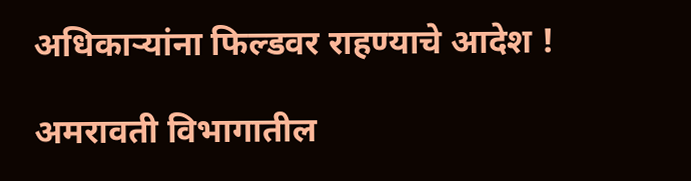अधिकार्‍यांना फिल्डवर राहण्याचे आदेश !

अमरावती विभागातील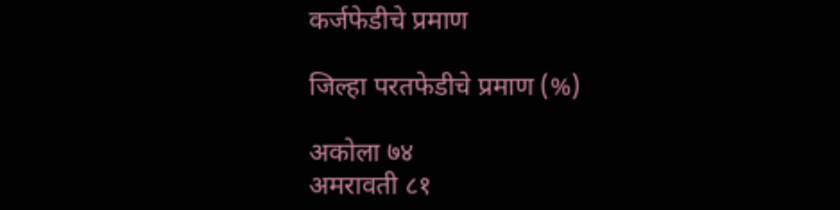कर्जफेडीचे प्रमाण

जिल्हा परतफेडीचे प्रमाण (%)

अकोला ७४
अमरावती ८१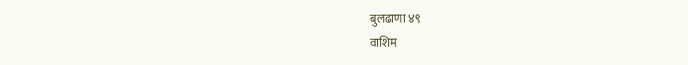बुलढाणा ४९
वाशिम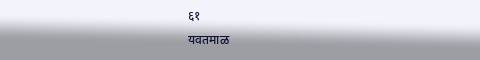६१
यवतमाळ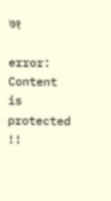७१

error: Content is protected !!